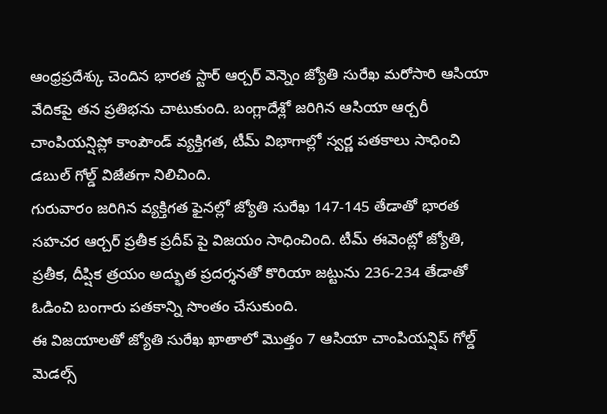ఆంధ్రప్రదేశ్కు చెందిన భారత స్టార్ ఆర్చర్ వెన్నెం జ్యోతి సురేఖ మరోసారి ఆసియా వేదికపై తన ప్రతిభను చాటుకుంది. బంగ్లాదేశ్లో జరిగిన ఆసియా ఆర్చరీ చాంపియన్షిప్లో కాంపౌండ్ వ్యక్తిగత, టీమ్ విభాగాల్లో స్వర్ణ పతకాలు సాధించి డబుల్ గోల్డ్ విజేతగా నిలిచింది.
గురువారం జరిగిన వ్యక్తిగత ఫైనల్లో జ్యోతి సురేఖ 147-145 తేడాతో భారత సహచర ఆర్చర్ ప్రతీక ప్రదీప్ పై విజయం సాధించింది. టీమ్ ఈవెంట్లో జ్యోతి, ప్రతీక, దీప్షిక త్రయం అద్భుత ప్రదర్శనతో కొరియా జట్టును 236-234 తేడాతో ఓడించి బంగారు పతకాన్ని సొంతం చేసుకుంది.
ఈ విజయాలతో జ్యోతి సురేఖ ఖాతాలో మొత్తం 7 ఆసియా చాంపియన్షిప్ గోల్డ్ మెడల్స్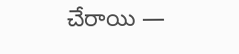చేరాయి —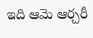ఇది ఆమె ఆర్చరీ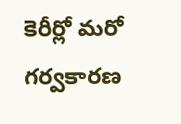కెరీర్లో మరో గర్వకారణ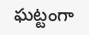ఘట్టంగా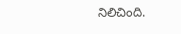నిలిచింది.